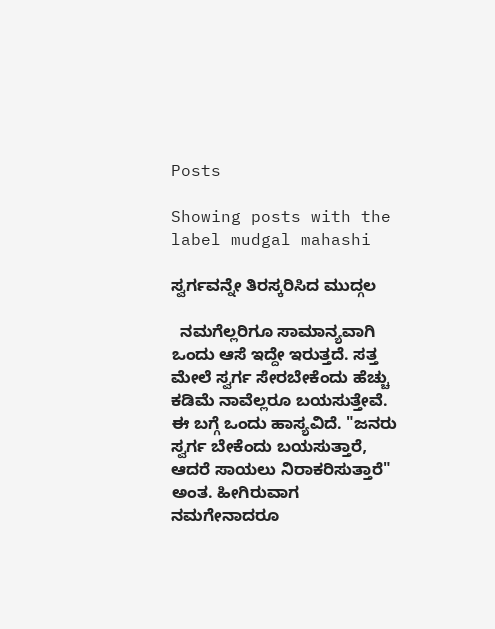Posts

Showing posts with the label mudgal mahashi

ಸ್ವರ್ಗವನ್ನೇ ತಿರಸ್ಕರಿಸಿದ ಮುದ್ಗಲ

  ನಮಗೆಲ್ಲರಿಗೂ ಸಾಮಾನ್ಯವಾಗಿ ಒಂದು ಆಸೆ ಇದ್ದೇ ಇರುತ್ತದೆ. ಸತ್ತ ಮೇಲೆ ಸ್ವರ್ಗ ಸೇರಬೇಕೆಂದು ಹೆಚ್ಚು ಕಡಿಮೆ ನಾವೆಲ್ಲರೂ ಬಯಸುತ್ತೇವೆ. ಈ ಬಗ್ಗೆ ಒಂದು ಹಾಸ್ಯವಿದೆ. "ಜನರು ಸ್ವರ್ಗ ಬೇಕೆಂದು ಬಯಸುತ್ತಾರೆ, ಆದರೆ ಸಾಯಲು ನಿರಾಕರಿಸುತ್ತಾರೆ" ಅಂತ. ಹೀಗಿರುವಾಗ ನಮಗೇನಾದರೂ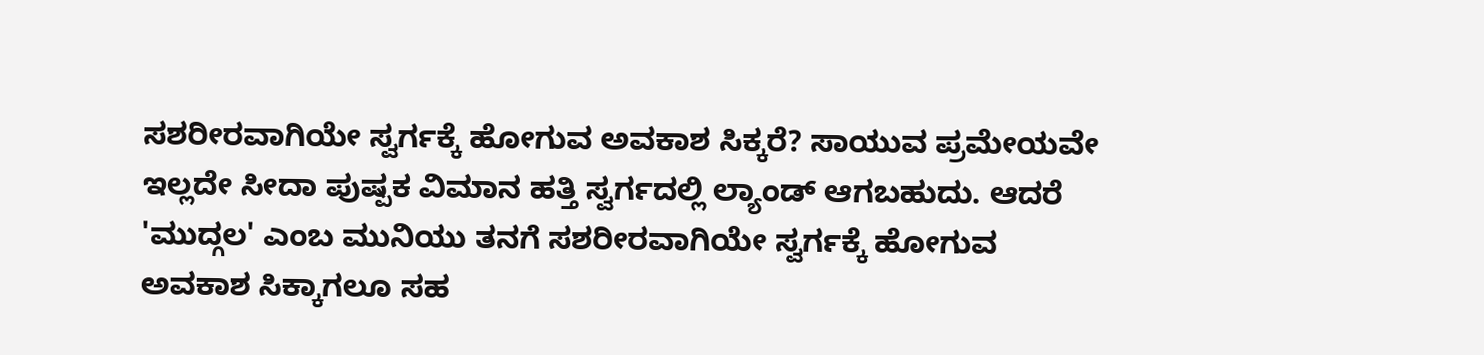ಸಶರೀರವಾಗಿಯೇ ಸ್ವರ್ಗಕ್ಕೆ ಹೋಗುವ ಅವಕಾಶ ಸಿಕ್ಕರೆ? ಸಾಯುವ ಪ್ರಮೇಯವೇ ಇಲ್ಲದೇ ಸೀದಾ ಪುಷ್ಪಕ ವಿಮಾನ ಹತ್ತಿ‌ ಸ್ವರ್ಗದಲ್ಲಿ ಲ್ಯಾಂಡ್ ಆಗಬಹುದು. ಆದರೆ 'ಮುದ್ಗಲ' ಎಂಬ ಮುನಿಯು ತನಗೆ ಸಶರೀರವಾಗಿಯೇ ಸ್ವರ್ಗಕ್ಕೆ ಹೋಗುವ ಅವಕಾಶ ಸಿಕ್ಕಾಗಲೂ ಸಹ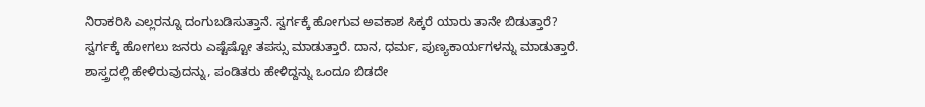ನಿರಾಕರಿಸಿ ಎಲ್ಲರನ್ನೂ ದಂಗುಬಡಿಸುತ್ತಾನೆ. ಸ್ವರ್ಗಕ್ಕೆ ಹೋಗುವ ಅವಕಾಶ ಸಿಕ್ಕರೆ ಯಾರು ತಾನೇ ಬಿಡುತ್ತಾರೆ? ಸ್ವರ್ಗಕ್ಕೆ ಹೋಗಲು ಜನರು ಎಷ್ಟೆಷ್ಟೋ ತಪಸ್ಸು ಮಾಡುತ್ತಾರೆ. ದಾನ, ಧರ್ಮ, ಪುಣ್ಯಕಾರ್ಯಗಳನ್ನು ಮಾಡುತ್ತಾರೆ. ಶಾಸ್ತ್ರದಲ್ಲಿ ಹೇಳಿರುವುದನ್ನು, ಪಂಡಿತರು ಹೇಳಿದ್ದನ್ನು ಒಂದೂ ಬಿಡದೇ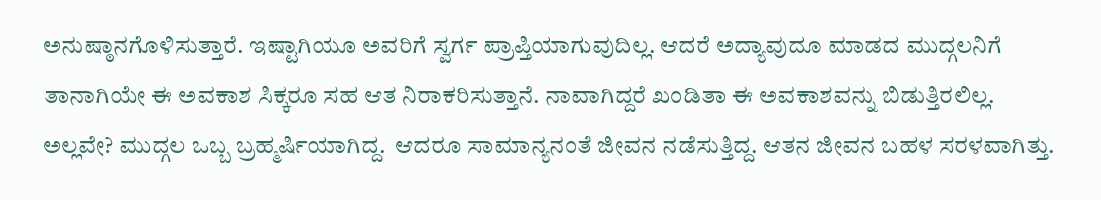ಅನುಷ್ಠಾನಗೊಳಿಸುತ್ತಾರೆ. ಇಷ್ಟಾಗಿಯೂ ಅವರಿಗೆ ಸ್ವರ್ಗ ಪ್ರಾಪ್ತಿಯಾಗುವುದಿಲ್ಲ. ಆದರೆ ಅದ್ಯಾವುದೂ ಮಾಡದ ಮುದ್ಗಲನಿಗೆ ತಾನಾಗಿಯೇ ಈ ಅವಕಾಶ ಸಿಕ್ಕರೂ ಸಹ ಆತ ನಿರಾಕರಿಸುತ್ತಾನೆ. ನಾವಾಗಿದ್ದರೆ ಖಂಡಿತಾ ಈ ಅವಕಾಶವನ್ನು ಬಿಡುತ್ತಿರಲಿಲ್ಲ. ಅಲ್ಲವೇ? ಮುದ್ಗಲ ಒಬ್ಬ ಬ್ರಹ್ಮರ್ಷಿಯಾಗಿದ್ದ.  ಆದರೂ ಸಾಮಾನ್ಯನಂತೆ ಜೀವನ ನಡೆಸುತ್ತಿದ್ದ. ಆತನ ಜೀವನ ಬಹಳ ಸರಳವಾಗಿತ್ತು.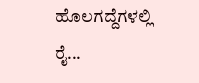ಹೊಲಗದ್ದೆಗಳಲ್ಲಿ ರೈ...